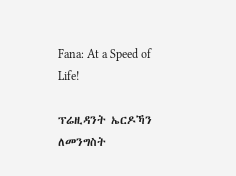Fana: At a Speed of Life!

ፕሬዚዳንት ኤርዶኻን ለመንግስት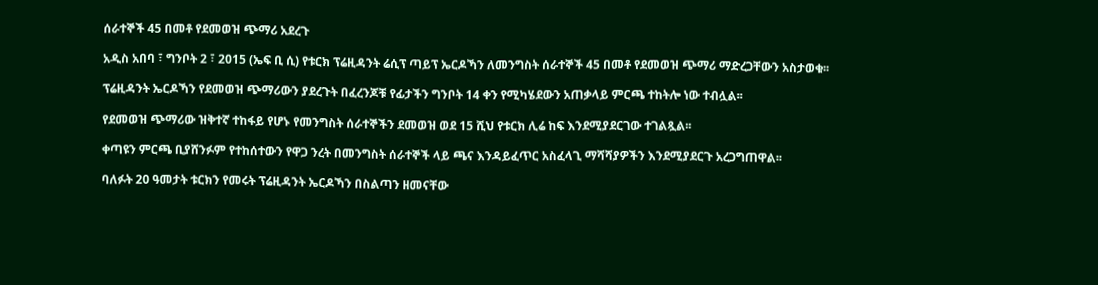ሰራተኞች 45 በመቶ የደመወዝ ጭማሪ አደረጉ

አዲስ አበባ ፣ ግንቦት 2 ፣ 2015 (ኤፍ ቢ ሲ) የቱርክ ፕሬዚዳንት ሬሲፕ ጣይፕ ኤርዶኻን ለመንግስት ሰራተኞች 45 በመቶ የደመወዝ ጭማሪ ማድረጋቸውን አስታወቁ፡፡

ፕሬዚዳንት ኤርዶኻን የደመወዝ ጭማሪውን ያደረጉት በፈረንጆቹ የፊታችን ግንቦት 14 ቀን የሚካሄደውን አጠቃላይ ምርጫ ተከትሎ ነው ተብሏል፡፡

የደመወዝ ጭማሪው ዝቅተኛ ተከፋይ የሆኑ የመንግስት ሰራተኞችን ደመወዝ ወደ 15 ሺህ የቱርክ ሊሬ ከፍ እንደሚያደርገው ተገልጿል፡፡

ቀጣዩን ምርጫ ቢያሸንፉም የተከሰተውን የዋጋ ንረት በመንግስት ሰራተኞች ላይ ጫና እንዳይፈጥር አስፈላጊ ማሻሻያዎችን እንደሚያደርጉ አረጋግጠዋል፡፡

ባለፉት 20 ዓመታት ቱርክን የመሩት ፕሬዚዳንት ኤርዶኻን በስልጣን ዘመናቸው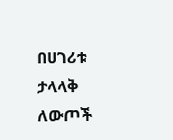በሀገሪቱ ታላላቅ ለውጦች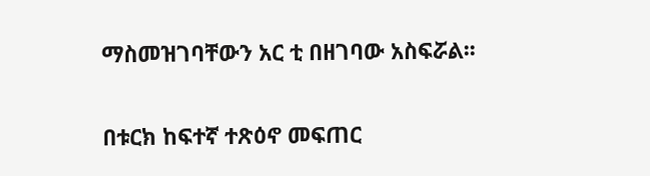ማስመዝገባቸውን አር ቲ በዘገባው አስፍሯል፡፡

በቱርክ ከፍተኛ ተጽዕኖ መፍጠር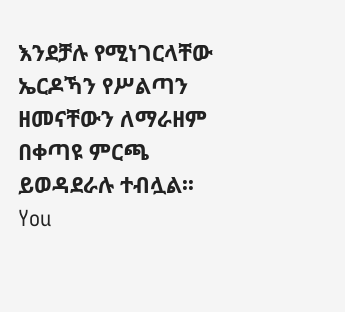እንደቻሉ የሚነገርላቸው ኤርዶኻን የሥልጣን ዘመናቸውን ለማራዘም በቀጣዩ ምርጫ ይወዳደራሉ ተብሏል፡፡
You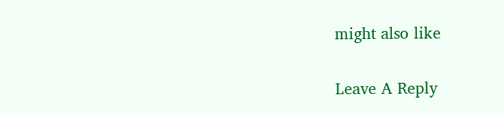might also like

Leave A Reply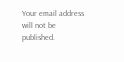Your email address will not be published.